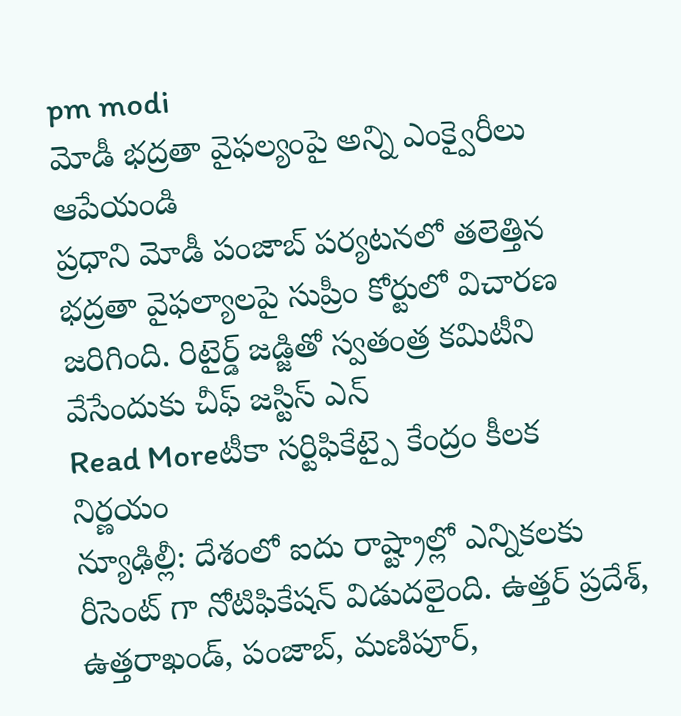pm modi
మోడీ భద్రతా వైఫల్యంపై అన్ని ఎంక్వైరీలు ఆపేయండి
ప్రధాని మోడీ పంజాబ్ పర్యటనలో తలెత్తిన భద్రతా వైఫల్యాలపై సుప్రీం కోర్టులో విచారణ జరిగింది. రిటైర్డ్ జడ్జితో స్వతంత్ర కమిటీని వేసేందుకు చీఫ్ జస్టిస్ ఎన్
Read Moreటీకా సర్టిఫికేట్పై కేంద్రం కీలక నిర్ణయం
న్యూఢిల్లీ: దేశంలో ఐదు రాష్ట్రాల్లో ఎన్నికలకు రీసెంట్ గా నోటిఫికేషన్ విడుదలైంది. ఉత్తర్ ప్రదేశ్, ఉత్తరాఖండ్, పంజాబ్, మణిపూర్,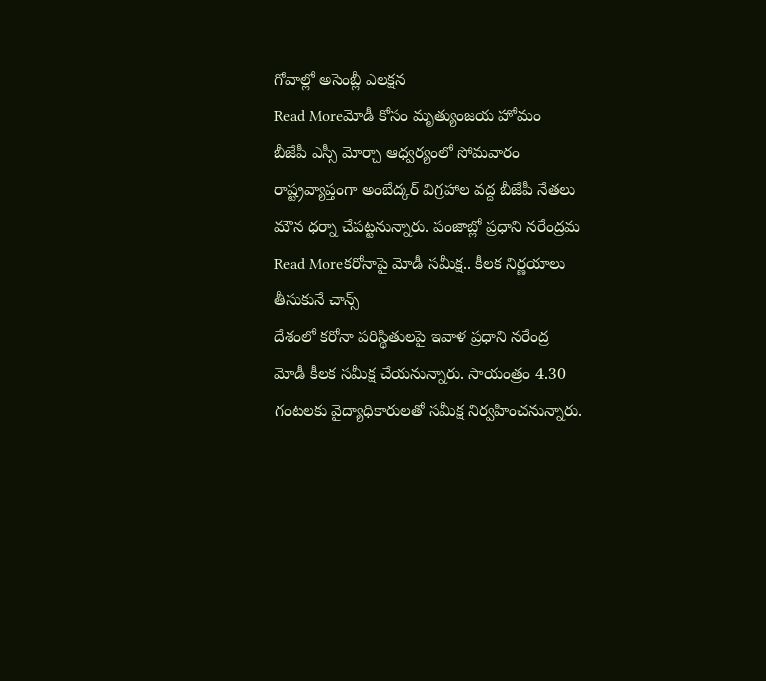గోవాల్లో అసెంబ్లీ ఎలక్షన
Read Moreమోడీ కోసం మృత్యుంజయ హోమం
బీజేపీ ఎస్సీ మోర్చా ఆధ్వర్యంలో సోమవారం రాష్ట్రవ్యాప్తంగా అంబేద్కర్ విగ్రహాల వద్ద బీజేపీ నేతలు మౌన ధర్నా చేపట్టనున్నారు. పంజాబ్లో ప్రధాని నరేంద్రమ
Read Moreకరోనాపై మోడీ సమీక్ష.. కీలక నిర్ణయాలు తీసుకునే చాన్స్
దేశంలో కరోనా పరిస్థితులపై ఇవాళ ప్రధాని నరేంద్ర మోడీ కీలక సమీక్ష చేయనున్నారు. సాయంత్రం 4.30 గంటలకు వైద్యాధికారులతో సమీక్ష నిర్వహించనున్నారు.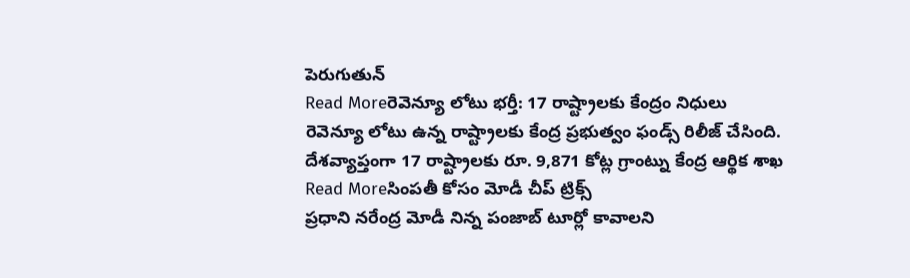పెరుగుతున్
Read Moreరెవెన్యూ లోటు భర్తీ: 17 రాష్ట్రాలకు కేంద్రం నిధులు
రెవెన్యూ లోటు ఉన్న రాష్ట్రాలకు కేంద్ర ప్రభుత్వం ఫండ్స్ రిలీజ్ చేసింది. దేశవ్యాప్తంగా 17 రాష్ట్రాలకు రూ. 9,871 కోట్ల గ్రాంట్ను కేంద్ర ఆర్థిక శాఖ
Read Moreసింపతీ కోసం మోడీ చీప్ ట్రిక్స్
ప్రధాని నరేంద్ర మోడీ నిన్న పంజాబ్ టూర్లో కావాలని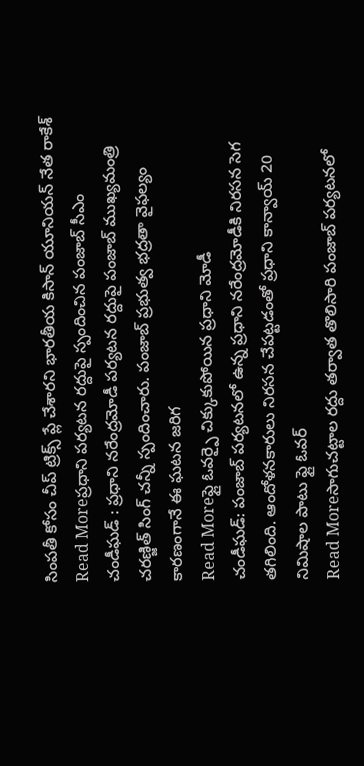సింపతీ కోసం చీప్ ట్రిక్స్ ప్లే చేశారని భారతీయ కిసాన్ యూనియన్ నేత రాకేశ్
Read Moreప్రధాని పర్యటన రద్దుపై స్పందించిన పంజాబ్ సీఎం
చండీఘడ్ : ప్రధాని నరేంద్రమోడీ పర్యటన రద్దుపై పంజాబ్ ముఖ్యమంత్రి చరణ్జిత్ సింగ్ చన్నీ స్పందించారు. పంజాబ్ ప్రభుత్వ భద్రతా వైఫల్యం కారణంగానే ఈ ఘటన జరిగ
Read Moreఫ్లై ఓవర్పై చిక్కుకుపోయిన ప్రధాని మోడీ
చండీఘడ్: పంజాబ్ పర్యటనలో ఉన్న ప్రధాని నరేంద్రమోడీకి నిరసన సెగ తగిలింది. ఆందోళనకారులు నిరసన చేపట్టడంతో ప్రధాని కాన్వాయ్ 20 నిమిషాల పాటు ఫ్లై ఓవర్
Read Moreసాగుచట్టాల రద్దు తర్వాత తొలిసారి పంజాబ్ పర్యటనలో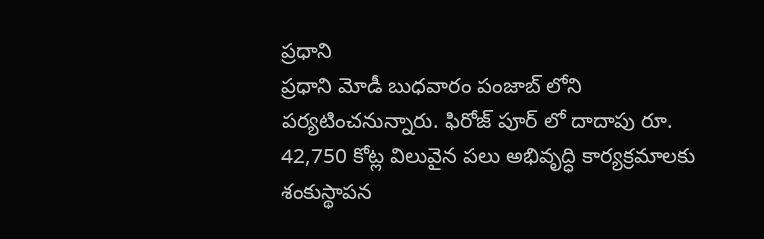ప్రధాని
ప్రధాని మోడీ బుధవారం పంజాబ్ లోని పర్యటించనున్నారు. ఫిరోజ్ పూర్ లో దాదాపు రూ. 42,750 కోట్ల విలువైన పలు అభివృద్ధి కార్యక్రమాలకు శంకుస్థాపన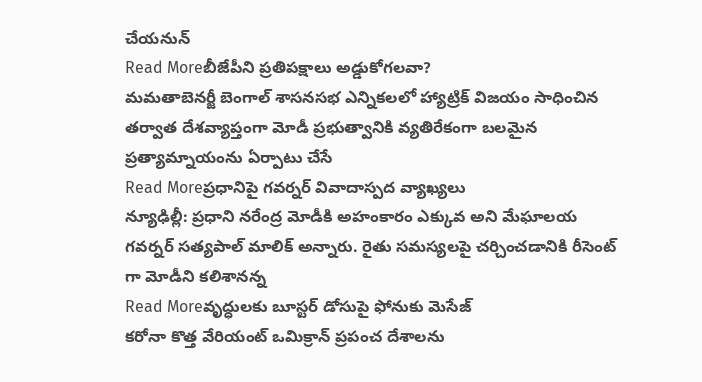చేయనున్
Read Moreబీజేపీని ప్రతిపక్షాలు అడ్డుకోగలవా?
మమతాబెనర్జీ బెంగాల్ శాసనసభ ఎన్నికలలో హ్యాట్రిక్ విజయం సాధించిన తర్వాత దేశవ్యాప్తంగా మోడీ ప్రభుత్వానికి వ్యతిరేకంగా బలమైన ప్రత్యామ్నాయంను ఏర్పాటు చేసే
Read Moreప్రధానిపై గవర్నర్ వివాదాస్పద వ్యాఖ్యలు
న్యూఢిల్లీ: ప్రధాని నరేంద్ర మోడీకి అహంకారం ఎక్కువ అని మేఘాలయ గవర్నర్ సత్యపాల్ మాలిక్ అన్నారు. రైతు సమస్యలపై చర్చించడానికి రీసెంట్ గా మోడీని కలిశానన్న
Read Moreవృద్ధులకు బూస్టర్ డోసుపై ఫోనుకు మెసేజ్
కరోనా కొత్త వేరియంట్ ఒమిక్రాన్ ప్రపంచ దేశాలను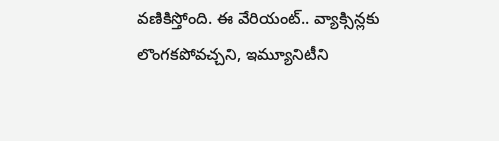వణికిస్తోంది. ఈ వేరియంట్.. వ్యాక్సిన్లకు లొంగకపోవచ్చని, ఇమ్యూనిటీని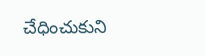చేధించుకుని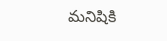మనిషికి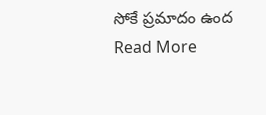సోకే ప్రమాదం ఉంద
Read More